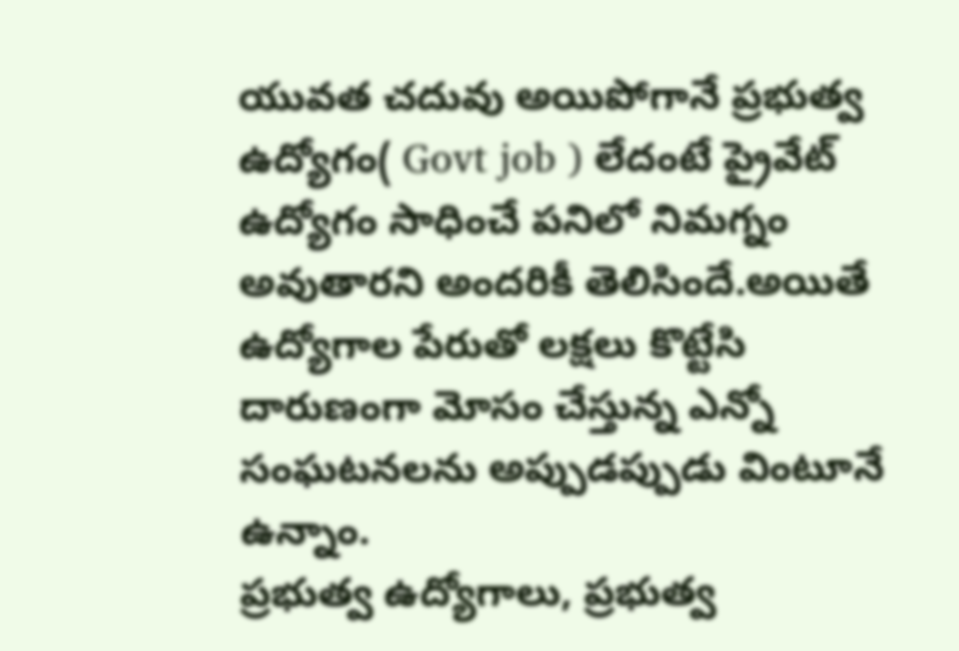యువత చదువు అయిపోగానే ప్రభుత్వ ఉద్యోగం( Govt job ) లేదంటే ప్రైవేట్ ఉద్యోగం సాధించే పనిలో నిమగ్నం అవుతారని అందరికీ తెలిసిందే.అయితే ఉద్యోగాల పేరుతో లక్షలు కొట్టేసి దారుణంగా మోసం చేస్తున్న ఎన్నో సంఘటనలను అప్పుడప్పుడు వింటూనే ఉన్నాం.
ప్రభుత్వ ఉద్యోగాలు, ప్రభుత్వ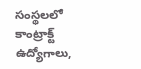సంస్థలలో కాంట్రాక్ట్ ఉద్యోగాలు,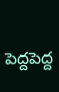పెద్దపెద్ద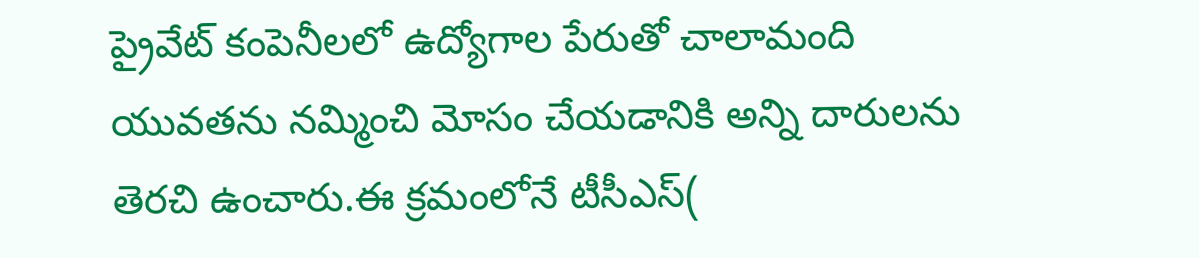ప్రైవేట్ కంపెనీలలో ఉద్యోగాల పేరుతో చాలామంది యువతను నమ్మించి మోసం చేయడానికి అన్ని దారులను తెరచి ఉంచారు.ఈ క్రమంలోనే టీసీఎస్(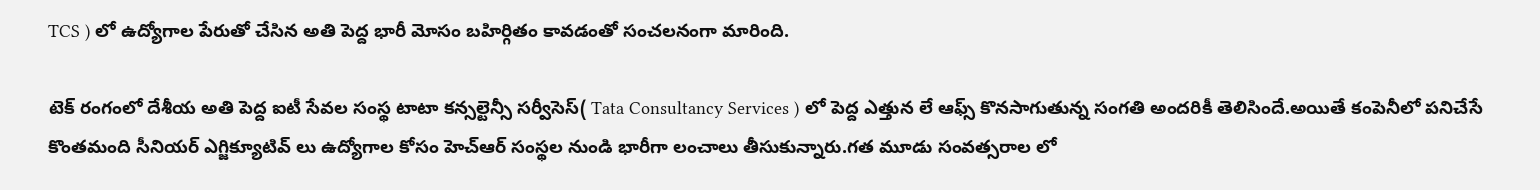TCS ) లో ఉద్యోగాల పేరుతో చేసిన అతి పెద్ద భారీ మోసం బహిర్గితం కావడంతో సంచలనంగా మారింది.

టెక్ రంగంలో దేశీయ అతి పెద్ద ఐటీ సేవల సంస్థ టాటా కన్సల్టెన్సీ సర్వీసెస్( Tata Consultancy Services ) లో పెద్ద ఎత్తున లే ఆఫ్స్ కొనసాగుతున్న సంగతి అందరికీ తెలిసిందే.అయితే కంపెనీలో పనిచేసే కొంతమంది సీనియర్ ఎగ్జిక్యూటివ్ లు ఉద్యోగాల కోసం హెచ్ఆర్ సంస్థల నుండి భారీగా లంచాలు తీసుకున్నారు.గత మూడు సంవత్సరాల లో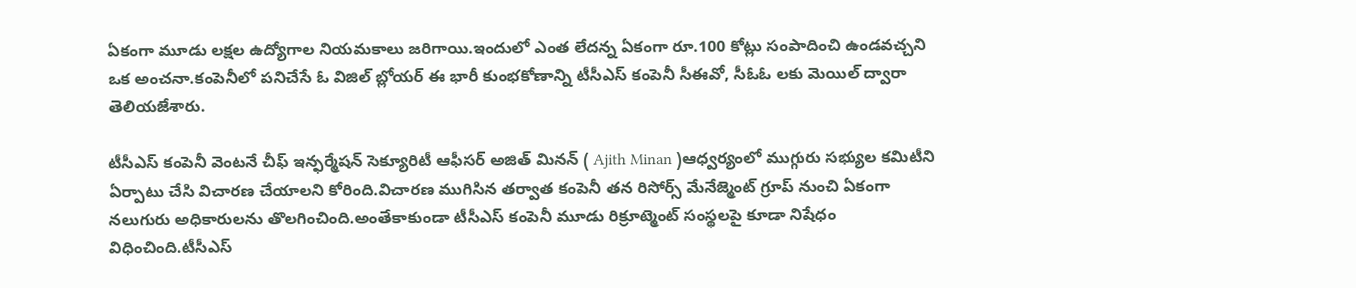ఏకంగా మూడు లక్షల ఉద్యోగాల నియమకాలు జరిగాయి.ఇందులో ఎంత లేదన్న ఏకంగా రూ.100 కోట్లు సంపాదించి ఉండవచ్చని ఒక అంచనా.కంపెనీలో పనిచేసే ఓ విజిల్ బ్లోయర్ ఈ భారీ కుంభకోణాన్ని టీసీఎస్ కంపెనీ సీఈవో, సీఓఓ లకు మెయిల్ ద్వారా తెలియజేశారు.

టీసీఎస్ కంపెనీ వెంటనే చీఫ్ ఇన్ఫర్మేషన్ సెక్యూరిటీ ఆఫీసర్ అజిత్ మినన్ ( Ajith Minan )ఆధ్వర్యంలో ముగ్గురు సభ్యుల కమిటీని ఏర్పాటు చేసి విచారణ చేయాలని కోరింది.విచారణ ముగిసిన తర్వాత కంపెనీ తన రిసోర్స్ మేనేజ్మెంట్ గ్రూప్ నుంచి ఏకంగా నలుగురు అధికారులను తొలగించింది.అంతేకాకుండా టీసీఎస్ కంపెనీ మూడు రిక్రూట్మెంట్ సంస్థలపై కూడా నిషేధం విధించింది.టీసీఎస్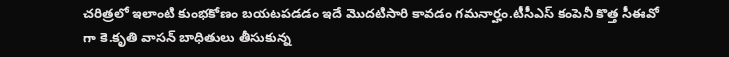చరిత్రలో ఇలాంటి కుంభకోణం బయటపడడం ఇదే మొదటిసారి కావడం గమనార్హం.టీసీఎస్ కంపెనీ కొత్త సీఈవో గా కె.కృతి వాసన్ బాధితులు తీసుకున్న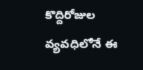కొద్దిరోజుల వ్యవధిలోనే ఈ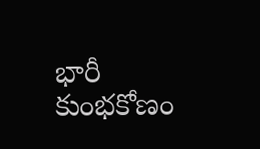భారీ కుంభకోణం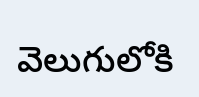వెలుగులోకి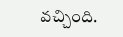వచ్చింది.